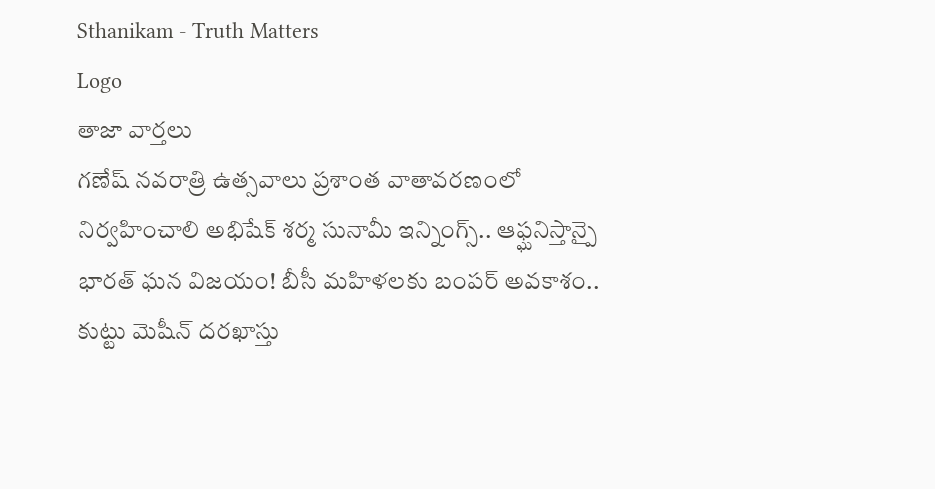Sthanikam - Truth Matters
Logo
తాజా వార్తలు
గణేష్ నవరాత్రి ఉత్సవాలు ప్రశాంత వాతావరణంలో నిర్వహించాలి అభిషేక్ శర్మ సునామీ ఇన్నింగ్స్.. ఆఫ్ఘనిస్తాన్పై భారత్ ఘన విజయం! బీసీ మహిళలకు బంపర్ అవకాశం.. కుట్టు మెషీన్ దరఖాస్తు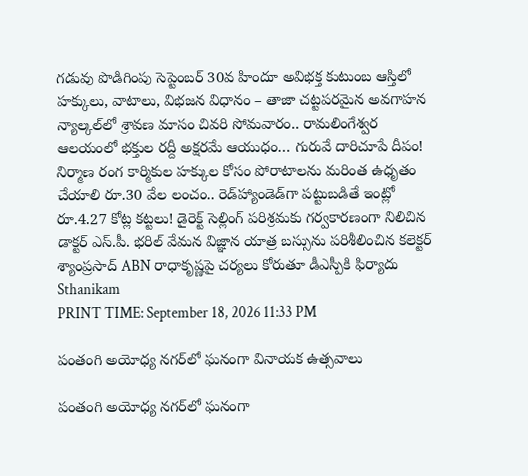గడువు పొడిగింపు సెప్టెంబర్ 30వ హిందూ అవిభక్త కుటుంబ ఆస్తిలో హక్కులు, వాటాలు, విభజన విధానం – తాజా చట్టపరమైన అవగాహన న్యాల్కల్‌లో శ్రావణ మాసం చివరి సోమవారం.. రామలింగేశ్వర ఆలయంలో భక్తుల రద్దీ అక్షరమే ఆయుధం… గురువే దారిచూపే దీపం! నిర్మాణ రంగ కార్మికుల హక్కుల కోసం పోరాటాలను మరింత ఉధృతం చేయాలి రూ.30 వేల లంచం.. రెడ్‌హ్యాండెడ్‌గా పట్టుబడితే ఇంట్లో రూ.4.27 కోట్ల కట్టలు! డైరెక్ట్ సెల్లింగ్ పరిశ్రమకు గర్వకారణంగా నిలిచిన డాక్టర్ ఎస్.పీ. భరిల్ వేమన విజ్ఞాన యాత్ర బస్సును పరిశీలించిన కలెక్టర్ శ్యాంప్రసాద్ ABN రాధాకృష్ణపై చర్యలు కోరుతూ డీఎస్పీకి ఫిర్యాదు
Sthanikam
PRINT TIME: September 18, 2026 11:33 PM

పంతంగి అయోధ్య నగర్‌లో ఘనంగా వినాయక ఉత్సవాలు

పంతంగి అయోధ్య నగర్‌లో ఘనంగా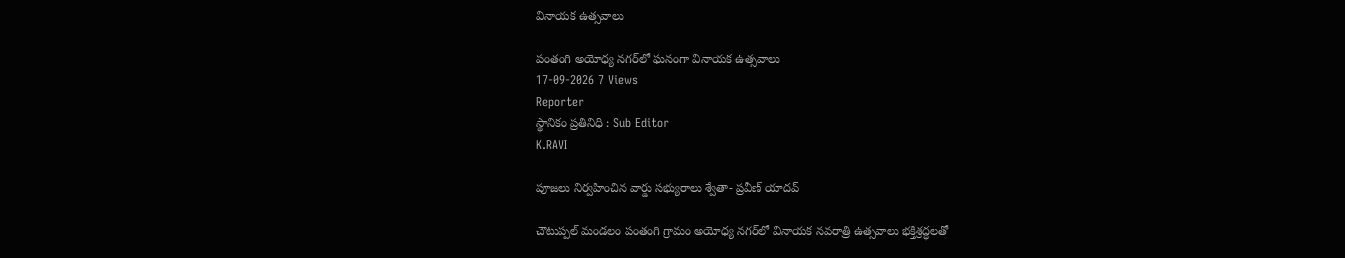వినాయక ఉత్సవాలు

పంతంగి అయోధ్య నగర్‌లో ఘనంగా వినాయక ఉత్సవాలు
17-09-2026 7 Views
Reporter
స్థానికం ప్రతినిధి : Sub Editor
K.RAVI

పూజలు నిర్వహించిన వార్డు సభ్యురాలు శ్వేతా- ప్రవీణ్ యాదవ్

చౌటుప్పల్ మండలం పంతంగి గ్రామం అయోధ్య నగర్‌లో వినాయక నవరాత్రి ఉత్సవాలు భక్తిశ్రద్ధలతో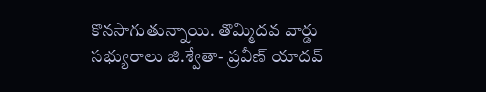కొనసాగుతున్నాయి. తొమ్మిదవ వార్డు సభ్యురాలు జి.శ్వేతా- ప్రవీణ్ యాదవ్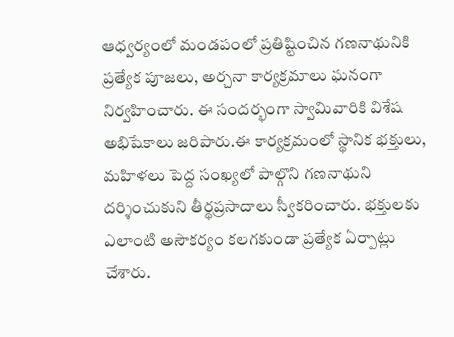ఆధ్వర్యంలో మండపంలో ప్రతిష్టించిన గణనాథునికి ప్రత్యేక పూజలు, అర్చనా కార్యక్రమాలు ఘనంగా నిర్వహించారు. ఈ సందర్భంగా స్వామివారికి విశేష అభిషేకాలు జరిపారు.ఈ కార్యక్రమంలో స్థానిక భక్తులు, మహిళలు పెద్ద సంఖ్యలో పాల్గొని గణనాథుని దర్శించుకుని తీర్థప్రసాదాలు స్వీకరించారు. భక్తులకు ఎలాంటి అసౌకర్యం కలగకుండా ప్రత్యేక ఏర్పాట్లు చేశారు.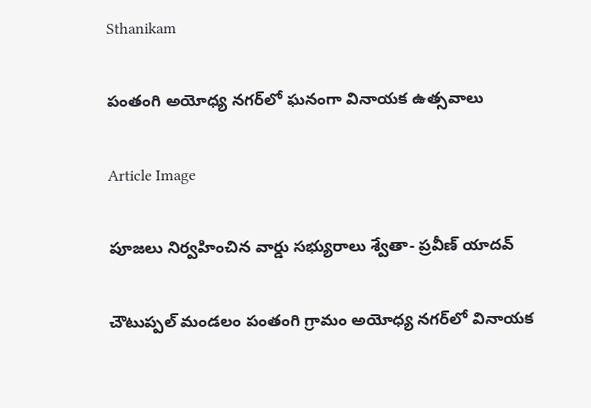Sthanikam

పంతంగి అయోధ్య నగర్‌లో ఘనంగా వినాయక ఉత్సవాలు

Article Image

పూజలు నిర్వహించిన వార్డు సభ్యురాలు శ్వేతా- ప్రవీణ్ యాదవ్

చౌటుప్పల్ మండలం పంతంగి గ్రామం అయోధ్య నగర్‌లో వినాయక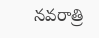నవరాత్రి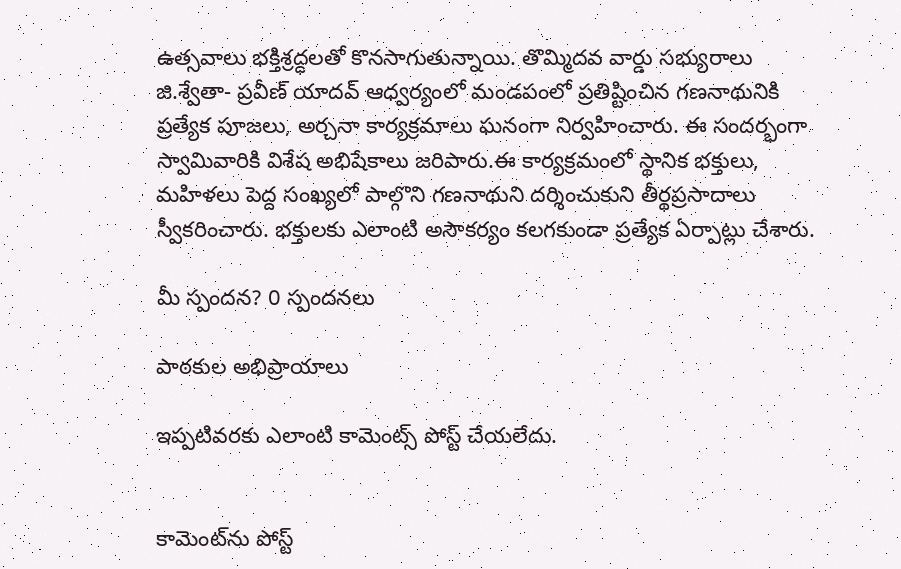ఉత్సవాలు భక్తిశ్రద్ధలతో కొనసాగుతున్నాయి. తొమ్మిదవ వార్డు సభ్యురాలు జి.శ్వేతా- ప్రవీణ్ యాదవ్ ఆధ్వర్యంలో మండపంలో ప్రతిష్టించిన గణనాథునికి ప్రత్యేక పూజలు, అర్చనా కార్యక్రమాలు ఘనంగా నిర్వహించారు. ఈ సందర్భంగా స్వామివారికి విశేష అభిషేకాలు జరిపారు.ఈ కార్యక్రమంలో స్థానిక భక్తులు, మహిళలు పెద్ద సంఖ్యలో పాల్గొని గణనాథుని దర్శించుకుని తీర్థప్రసాదాలు స్వీకరించారు. భక్తులకు ఎలాంటి అసౌకర్యం కలగకుండా ప్రత్యేక ఏర్పాట్లు చేశారు.

మీ స్పందన? 0 స్పందనలు

పాఠకుల అభిప్రాయాలు

ఇప్పటివరకు ఎలాంటి కామెంట్స్ పోస్ట్ చేయలేదు.


కామెంట్‌ను పోస్ట్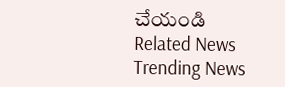చేయండి
Related News
Trending News